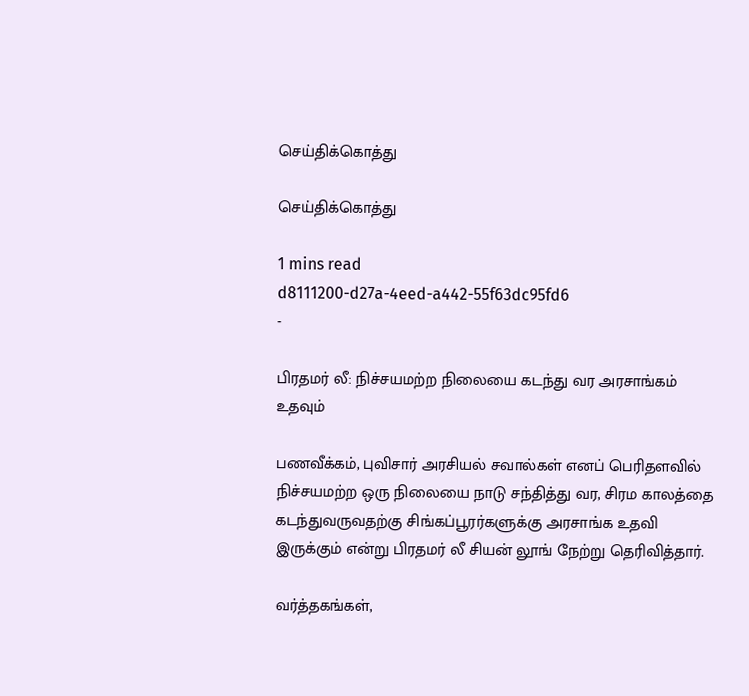செய்திக்கொத்து

செய்திக்கொத்து

1 mins read
d8111200-d27a-4eed-a442-55f63dc95fd6
-

பிரதமர் லீ: நிச்சயமற்ற நிலையை கடந்து வர அரசாங்கம் உதவும்

பணவீக்கம், புவிசார் அரசியல் சவால்கள் எனப் பெரிதளவில் நிச்சயமற்ற ஒரு நிலையை நாடு சந்தித்து வர, சிரம காலத்தை கடந்துவருவதற்கு சிங்கப்பூரர்களுக்கு அரசாங்க உதவி இருக்கும் என்று பிரதமர் லீ சியன் லூங் நேற்று தெரிவித்தார்.

வர்த்தகங்கள்,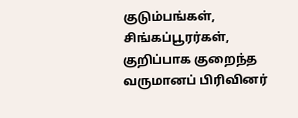குடும்பங்கள், சிங்கப்பூரர்கள், குறிப்பாக குறைந்த வருமானப் பிரிவினர்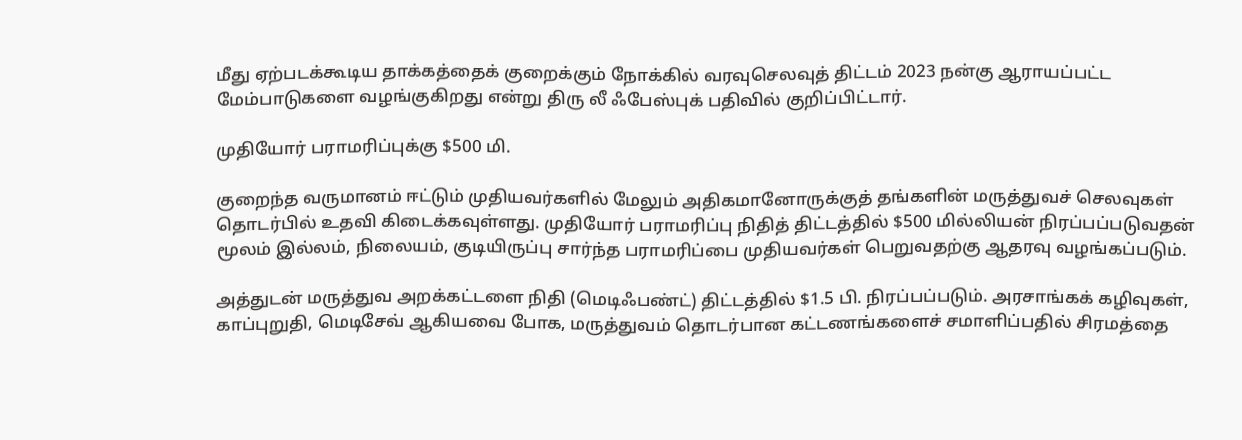மீது ஏற்படக்கூடிய தாக்கத்தைக் குறைக்கும் நோக்கில் வரவுசெலவுத் திட்டம் 2023 நன்கு ஆராயப்பட்ட மேம்பாடுகளை வழங்குகிறது என்று திரு லீ ஃபேஸ்புக் பதிவில் குறிப்பிட்டார்.

முதியோர் பராமரிப்புக்கு $500 மி.

குறைந்த வருமானம் ஈட்டும் முதியவர்களில் மேலும் அதிகமானோருக்குத் தங்களின் மருத்துவச் செலவுகள் தொடர்பில் உதவி கிடைக்கவுள்ளது. முதியோர் பராமரிப்பு நிதித் திட்டத்தில் $500 மில்லியன் நிரப்பப்படுவதன் மூலம் இல்லம், நிலையம், குடியிருப்பு சார்ந்த பராமரிப்பை முதியவர்கள் பெறுவதற்கு ஆதரவு வழங்கப்படும்.

அத்துடன் மருத்துவ அறக்கட்டளை நிதி (மெடிஃபண்ட்) திட்டத்தில் $1.5 பி. நிரப்பப்படும். அரசாங்கக் கழிவுகள், காப்புறுதி, மெடிசேவ் ஆகியவை போக, மருத்துவம் தொடர்பான கட்டணங்களைச் சமாளிப்பதில் சிரமத்தை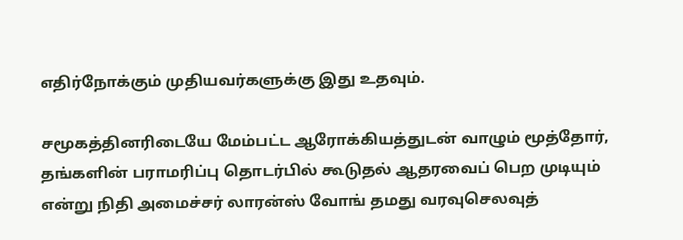எதிர்நோக்கும் முதியவர்களுக்கு இது உதவும்.

சமூகத்தினரிடையே மேம்பட்ட ஆரோக்கியத்துடன் வாழும் மூத்தோர், தங்களின் பராமரிப்பு தொடர்பில் கூடுதல் ஆதரவைப் பெற முடியும் என்று நிதி அமைச்சர் லாரன்ஸ் வோங் தமது வரவுசெலவுத்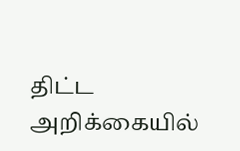திட்ட அறிக்கையில்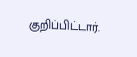குறிப்பிட்டார்.